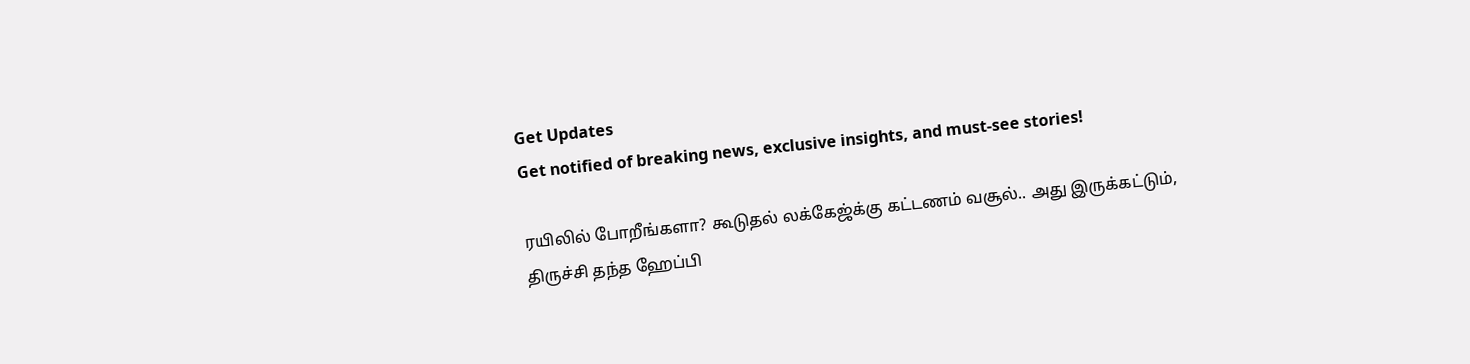Get Updates
Get notified of breaking news, exclusive insights, and must-see stories!

ரயிலில் போறீங்களா? கூடுதல் லக்கேஜ்க்கு கட்டணம் வசூல்.. அது இருக்கட்டும், திருச்சி தந்த ஹேப்பி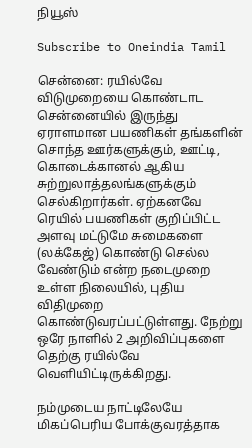நியூஸ்

Subscribe to Oneindia Tamil

சென்னை: ரயில்வே விடுமுறையை கொண்டாட சென்னையில் இருந்து ஏராளமான பயணிகள் தங்களின் சொந்த ஊர்களுக்கும், ஊட்டி, கொடைக்கானல் ஆகிய சுற்றுலாத்தலங்களுக்கும் செல்கிறார்கள். ஏற்கனவே ரெயில் பயணிகள் குறிப்பிட்ட அளவு மட்டுமே சுமைகளை (லக்கேஜ்) கொண்டு செல்ல வேண்டும் என்ற நடைமுறை உள்ள நிலையில், புதிய விதிமுறை கொண்டுவரப்பட்டுள்ளது. நேற்று ஒரே நாளில் 2 அறிவிப்புகளை தெற்கு ரயில்வே வெளியிட்டிருக்கிறது.

நம்முடைய நாட்டிலேயே மிகப்பெரிய போக்குவரத்தாக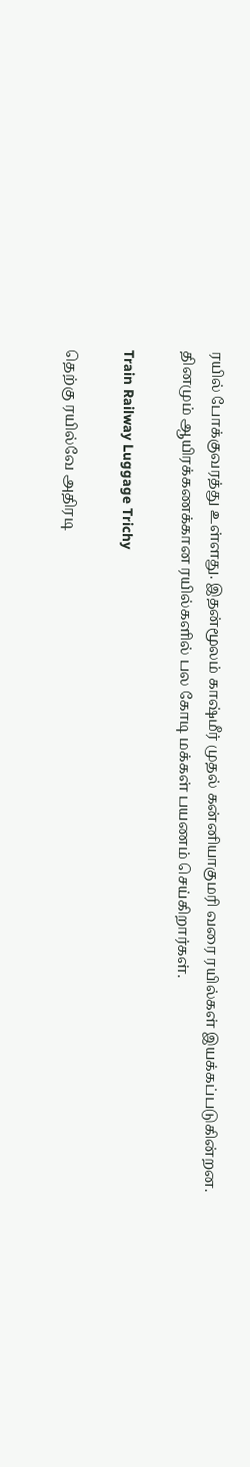ரயில் போக்குவரத்து உள்ளது. இதன்மூலம் காஷ்மீர் முதல் கன்னியாகுமரி வரை ரயில்கள் இயக்கப்படுகின்றன. தினமும் ஆயிரக்கணக்கான ரயில்களில் பல கோடி மக்கள் பயணம் செய்கிறார்கள்.

Train Railway Luggage Trichy

தெற்கு ரயில்வே அதிரடி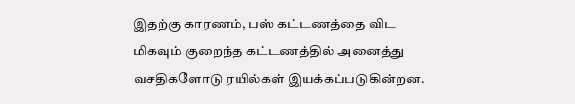இதற்கு காரணம், பஸ் கட்டணத்தை விட மிகவும் குறைந்த கட்டணத்தில் அனைத்து வசதிகளோடு ரயில்கள் இயக்கப்படுகின்றன.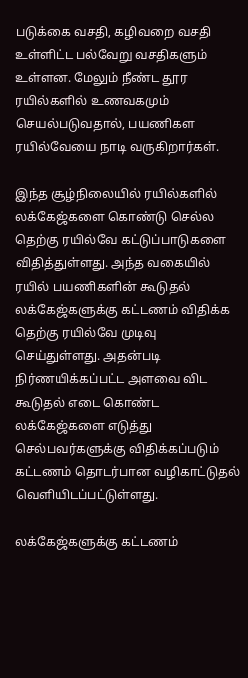படுக்கை வசதி, கழிவறை வசதி உள்ளிட்ட பல்வேறு வசதிகளும் உள்ளன. மேலும் நீண்ட தூர ரயில்களில் உணவகமும் செயல்படுவதால், பயணிகள ரயில்வேயை நாடி வருகிறார்கள்.

இந்த சூழ்நிலையில் ரயில்களில் லக்கேஜ்களை கொண்டு செல்ல தெற்கு ரயில்வே கட்டுப்பாடுகளை விதித்துள்ளது. அந்த வகையில் ரயில் பயணிகளின் கூடுதல் லக்கேஜ்களுக்கு கட்டணம் விதிக்க தெற்கு ரயில்வே முடிவு செய்துள்ளது. அதன்படி நிர்ணயிக்கப்பட்ட அளவை விட கூடுதல் எடை கொண்ட லக்கேஜ்களை எடுத்து செல்பவர்களுக்கு விதிக்கப்படும் கட்டணம் தொடர்பான வழிகாட்டுதல் வெளியிடப்பட்டுள்ளது.

லக்கேஜ்களுக்கு கட்டணம்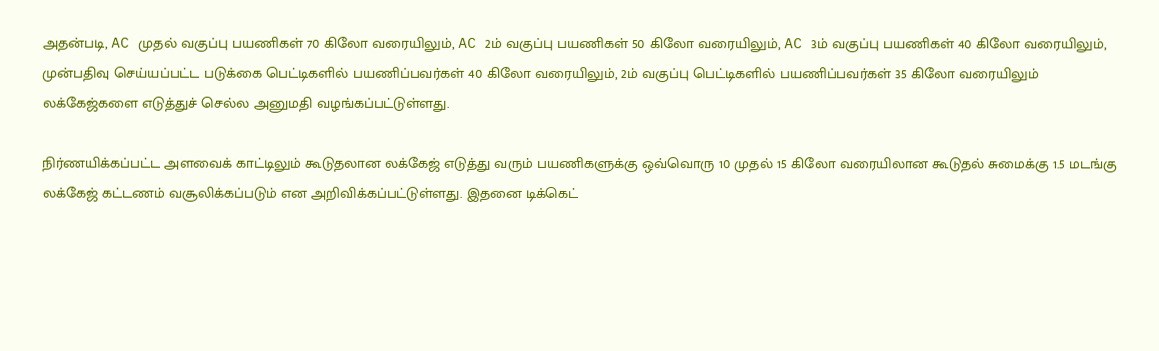அதன்படி, AC முதல் வகுப்பு பயணிகள் 70 கிலோ வரையிலும், AC 2ம் வகுப்பு பயணிகள் 50 கிலோ வரையிலும், AC 3ம் வகுப்பு பயணிகள் 40 கிலோ வரையிலும், முன்பதிவு செய்யப்பட்ட படுக்கை பெட்டிகளில் பயணிப்பவர்கள் 40 கிலோ வரையிலும், 2ம் வகுப்பு பெட்டிகளில் பயணிப்பவர்கள் 35 கிலோ வரையிலும் லக்கேஜ்களை எடுத்துச் செல்ல அனுமதி வழங்கப்பட்டுள்ளது.

நிர்ணயிக்கப்பட்ட அளவைக் காட்டிலும் கூடுதலான லக்கேஜ் எடுத்து வரும் பயணிகளுக்கு ஒவ்வொரு 10 முதல் 15 கிலோ வரையிலான கூடுதல் சுமைக்கு 1.5 மடங்கு லக்கேஜ் கட்டணம் வசூலிக்கப்படும் என அறிவிக்கப்பட்டுள்ளது. இதனை டிக்கெட்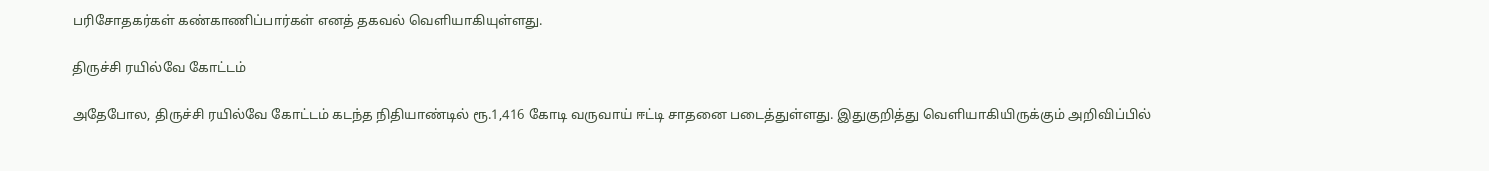பரிசோதகர்கள் கண்காணிப்பார்கள் எனத் தகவல் வெளியாகியுள்ளது.

திருச்சி ரயில்வே கோட்டம்

அதேபோல, திருச்சி ரயில்வே கோட்டம் கடந்த நிதியாண்டில் ரூ.1,416 கோடி வருவாய் ஈட்டி சாதனை படைத்துள்ளது. இதுகுறித்து வெளியாகியிருக்கும் அறிவிப்பில்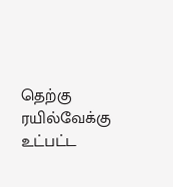தெற்கு ரயில்வேக்கு உட்பட்ட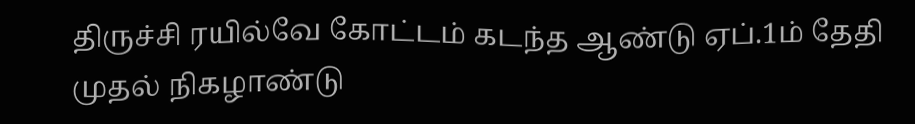திருச்சி ரயில்வே கோட்டம் கடந்த ஆண்டு ஏப்.1ம் தேதி முதல் நிகழாண்டு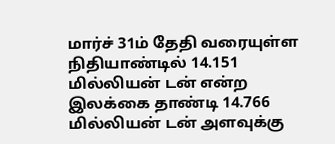மார்ச் 31ம் தேதி வரையுள்ள நிதியாண்டில் 14.151 மில்லியன் டன் என்ற இலக்கை தாண்டி 14.766 மில்லியன் டன் அளவுக்கு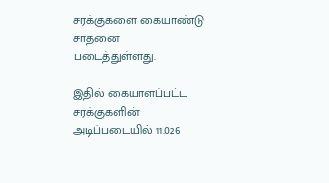சரக்குகளை கையாண்டு சாதனை படைத்துள்ளது.

இதில் கையாளப்பட்ட சரக்குகளின் அடிப்படையில் 11.026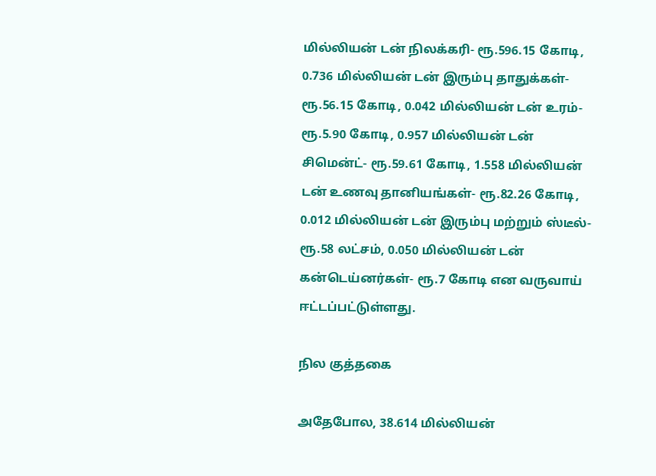மில்லியன் டன் நிலக்கரி- ரூ.596.15 கோடி, 0.736 மில்லியன் டன் இரும்பு தாதுக்கள்- ரூ.56.15 கோடி, 0.042 மில்லியன் டன் உரம்- ரூ.5.90 கோடி, 0.957 மில்லியன் டன் சிமென்ட்- ரூ.59.61 கோடி, 1.558 மில்லியன் டன் உணவு தானியங்கள்- ரூ.82.26 கோடி, 0.012 மில்லியன் டன் இரும்பு மற்றும் ஸ்டீல்- ரூ.58 லட்சம், 0.050 மில்லியன் டன் கன்டெய்னர்கள்- ரூ.7 கோடி என வருவாய் ஈட்டப்பட்டுள்ளது.

நில குத்தகை

அதேபோல, 38.614 மில்லியன்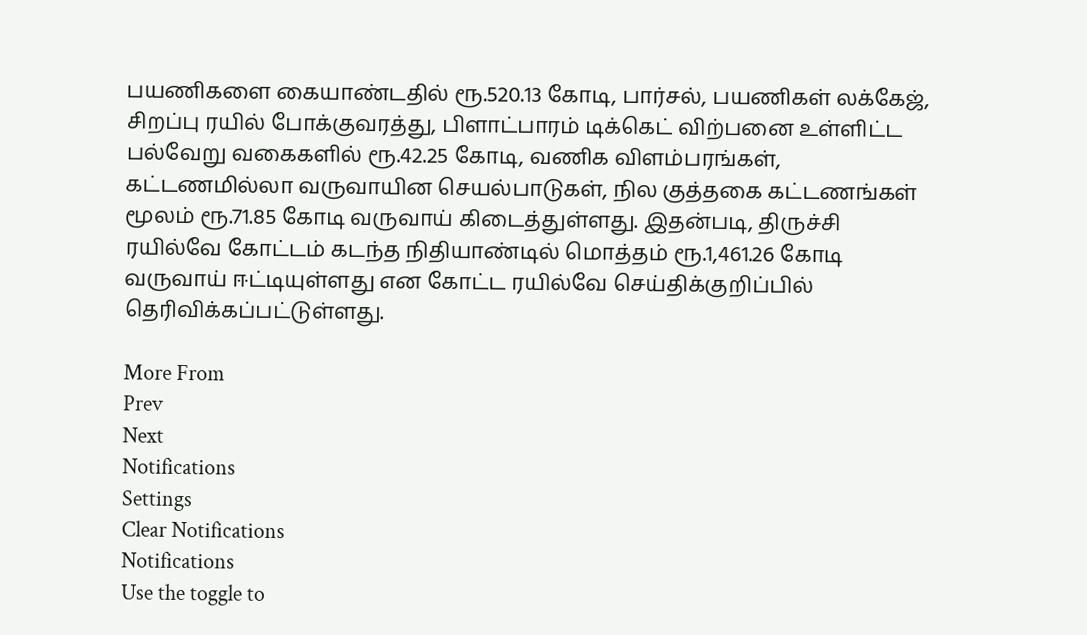பயணிகளை கையாண்டதில் ரூ.520.13 கோடி, பார்சல், பயணிகள் லக்கேஜ், சிறப்பு ரயில் போக்குவரத்து, பிளாட்பாரம் டிக்கெட் விற்பனை உள்ளிட்ட பல்வேறு வகைகளில் ரூ.42.25 கோடி, வணிக விளம்பரங்கள், கட்டணமில்லா வருவாயின செயல்பாடுகள், நில குத்தகை கட்டணங்கள் மூலம் ரூ.71.85 கோடி வருவாய் கிடைத்துள்ளது. இதன்படி, திருச்சி ரயில்வே கோட்டம் கடந்த நிதியாண்டில் மொத்தம் ரூ.1,461.26 கோடி வருவாய் ஈட்டியுள்ளது என கோட்ட ரயில்வே செய்திக்குறிப்பில் தெரிவிக்கப்பட்டுள்ளது.

More From
Prev
Next
Notifications
Settings
Clear Notifications
Notifications
Use the toggle to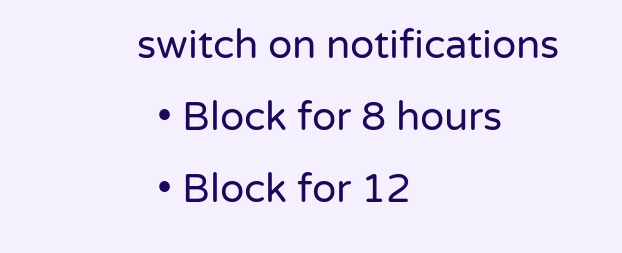switch on notifications
  • Block for 8 hours
  • Block for 12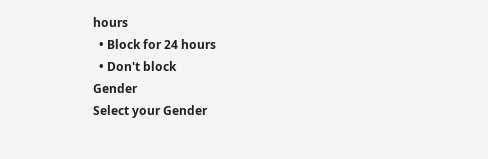hours
  • Block for 24 hours
  • Don't block
Gender
Select your Gender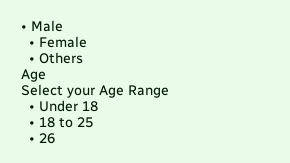• Male
  • Female
  • Others
Age
Select your Age Range
  • Under 18
  • 18 to 25
  • 26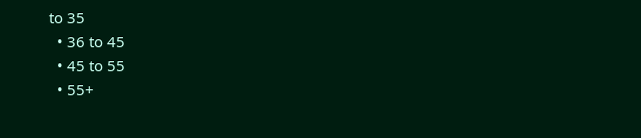to 35
  • 36 to 45
  • 45 to 55
  • 55+